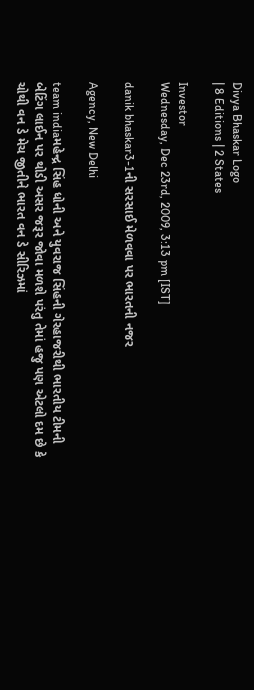Divya Bhaskar Logo
| 8 Editions | 2 States

Investor
Wednesday, Dec 23rd, 2009, 3:13 pm [IST]

danik bhaskar3-1ની સરસાઈ મેળવવા પર ભારતની નજર

Agency, New Delhi

team indiaમહેન્દ્ર સિંહ ધોની અને યુવરાજ સિંહની ગેરહાજરીથી ભારતીય ટીમની બેટિંગ લાઈન પર થોડી અસર જરૂર જોવા મળશે પરંતુ તેમાં હજુ પણ એટલો દમ છે કે ચોથી વન ડે મેચ જીતીને ભારત વન ડે સીરિઝમાં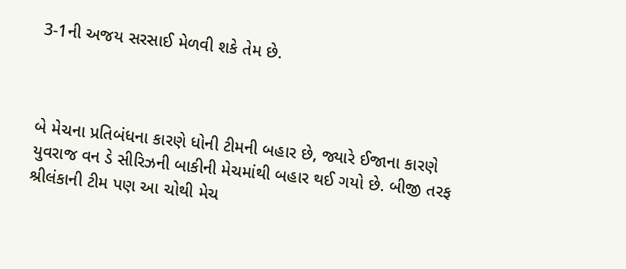3-1ની અજય સરસાઈ મેળવી શકે તેમ છે.



બે મેચના પ્રતિબંધના કારણે ધોની ટીમની બહાર છે, જ્યારે ઈજાના કારણે યુવરાજ વન ડે સીરિઝની બાકીની મેચમાંથી બહાર થઈ ગયો છે. બીજી તરફ શ્રીલંકાની ટીમ પણ આ ચોથી મેચ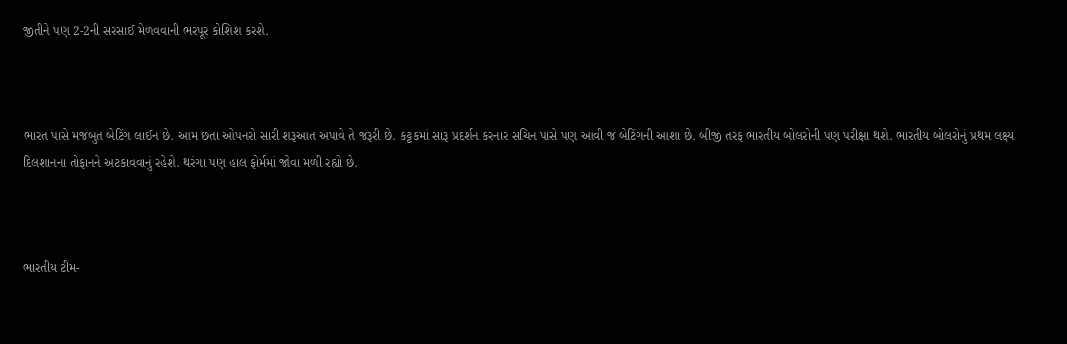જીતીને પણ 2-2ની સરસાઈ મેળવવાની ભરપૂર કોશિશ કરશે.



ભારત પાસે મજબુત બેટિંગ લાઈન છે. આમ છતા ઓપનરો સારી શરૂઆત અપાવે તે જરૂરી છે. કટ્ટકમાં સારૂ પ્રદર્શન કરનાર સચિન પાસે પણ આવી જ બેટિંગની આશા છે. બીજી તરફ ભારતીય બોલરોની પણ પરીક્ષા થશે. ભારતીય બોલરોનું પ્રથમ લક્ષ્ય દિલશાનના તોફાનને અટકાવવાનું રહેશે. થરંગા પણ હાલ ફોર્મમાં જોવા મળી રહ્યો છે.



ભારતીય ટીમ-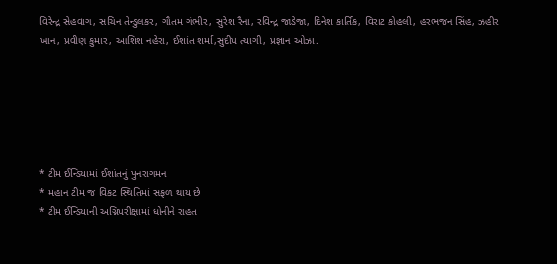વિરેન્દ્ર સેહવાગ, સચિન તેન્ડુલકર, ગૌતમ ગંભીર, સુરેશ રૈના, રવિન્દ્ર જાડેજા, દિનેશ કાર્તિક, વિરાટ કોહલી, હરભજન સિંહ, ઝહીર ખાન, પ્રવીણ કુમાર, આશિશ નહેરા, ઈશાંત શર્મા,સુદીપ ત્યાગી, પ્રજ્ઞાન ઓઝા.






* ટીમ ઈન્ડિયામાં ઈશાંતનું પુનરાગમન
* મહાન ટીમ જ વિકટ સ્થિતિમાં સફળ થાય છે
* ટીમ ઈન્ડિયાની અગ્નિપરીક્ષામાં ધોનીને રાહત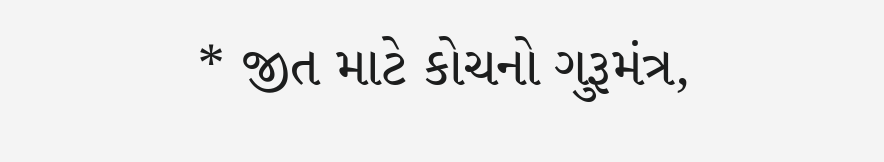* જીત માટે કોચનો ગુરૂમંત્ર,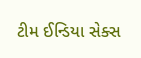ટીમ ઈન્‍ડિયા સેક્સ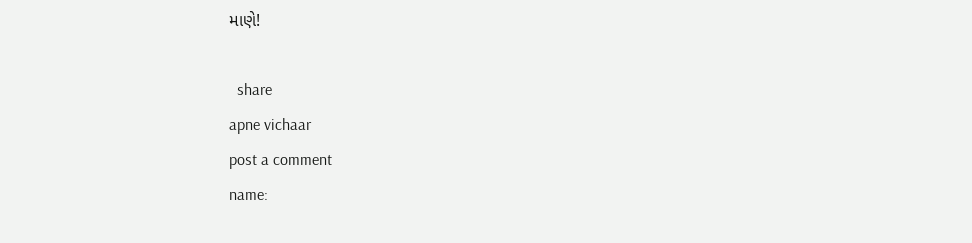માણે!

  share
apne vichaar
post a comment
name: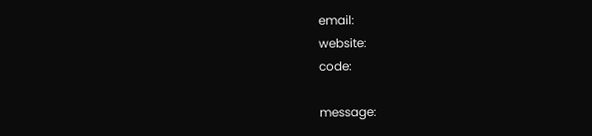email:
website:
code:

message: